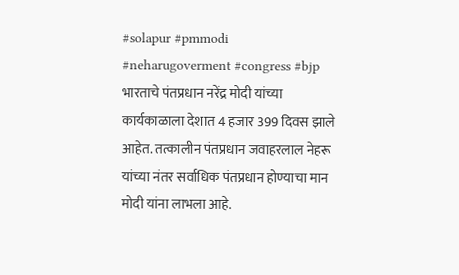#solapur #pmmodi #neharugoverment #congress #bjp भारताचे पंतप्रधान नरेंद्र मोदी यांच्या कार्यकाळाला देशात 4 हजार 399 दिवस झाले आहेत. तत्कालीन पंतप्रधान जवाहरलाल नेहरू यांच्या नंतर सर्वाधिक पंतप्रधान होण्याचा मान मोदी यांना लाभला आहे.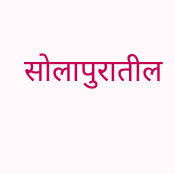सोलापुरातील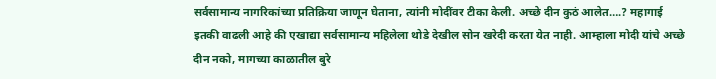सर्वसामान्य नागरिकांच्या प्रतिक्रिया जाणून घेताना, त्यांनी मोदींवर टीका केली. अच्छे दीन कुठं आलेत….? महागाई इतकी वाढली आहे की एखाद्या सर्वसामान्य महिलेला थोडे देखील सोन खरेदी करता येत नाही. आम्हाला मोदी यांचे अच्छे दीन नको, मागच्या काळातील बुरे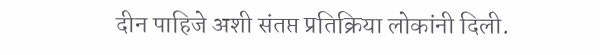दीन पाहिजे अशी संतप्त प्रतिक्रिया लोकांनी दिली.